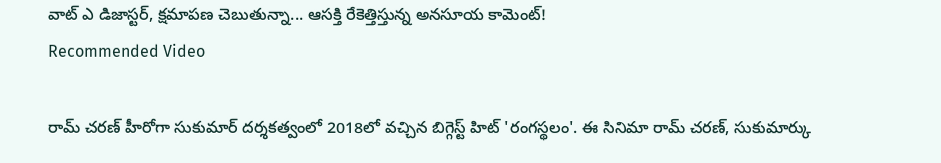వాట్ ఎ డిజాస్టర్, క్షమాపణ చెబుతున్నా... ఆసక్తి రేకెత్తిస్తున్న అనసూయ కామెంట్!
Recommended Video

రామ్ చరణ్ హీరోగా సుకుమార్ దర్శకత్వంలో 2018లో వచ్చిన బిగ్గెస్ట్ హిట్ 'రంగస్థలం'. ఈ సినిమా రామ్ చరణ్, సుకుమార్కు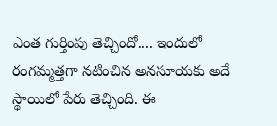ఎంత గుర్తింపు తెచ్చిందో.... ఇందులో రంగమ్మత్తగా నటించిన అనసూయకు అదే స్థాయిలో పేరు తెచ్చింది. ఈ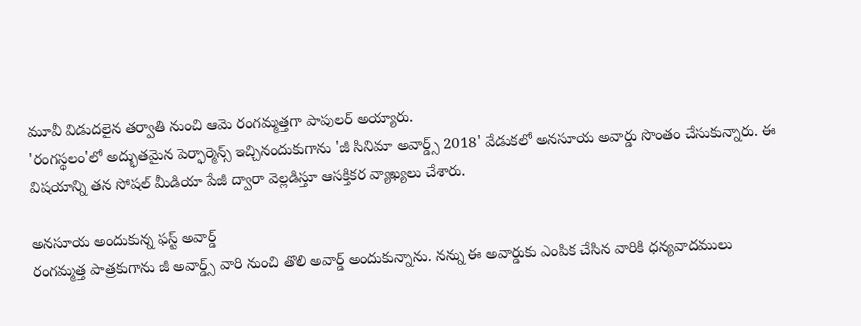మూవీ విడుదలైన తర్వాతి నుంచి ఆమె రంగమ్మత్తగా పాపులర్ అయ్యారు.
'రంగస్థలం'లో అద్భుతమైన పెర్ఫార్మెన్స్ ఇచ్చినందుకుగాను 'జీ సినిమా అవార్డ్స్ 2018' వేడుకలో అనసూయ అవార్డు సొంతం చేసుకున్నారు. ఈ విషయాన్ని తన సోషల్ మీడియా పేజీ ద్వారా వెల్లడిస్తూ ఆసక్తికర వ్యాఖ్యలు చేశారు.

అనసూయ అందుకున్న ఫస్ట్ అవార్డ్
రంగమ్మత్త పాత్రకుగాను జీ అవార్డ్స్ వారి నుంచి తొలి అవార్డ్ అందుకున్నాను. నన్ను ఈ అవార్డుకు ఎంపిక చేసిన వారికి ధన్యవాదములు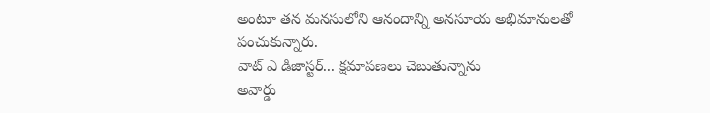అంటూ తన మనసులోని ఆనందాన్ని అనసూయ అభిమానులతో పంచుకున్నారు.
వాట్ ఎ డిజాస్టర్... క్షమాపణలు చెబుతున్నాను
అవార్డు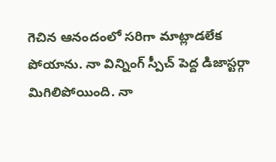గెచిన ఆనందంలో సరిగా మాట్లాడలేక పోయాను. నా విన్నింగ్ స్పీచ్ పెద్ద డిజాస్టర్గా మిగిలిపోయింది. నా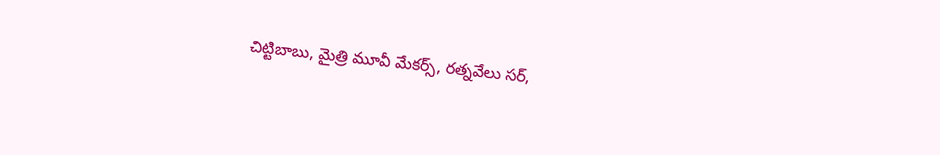చిట్టిబాబు, మైత్రి మూవీ మేకర్స్, రత్నవేలు సర్,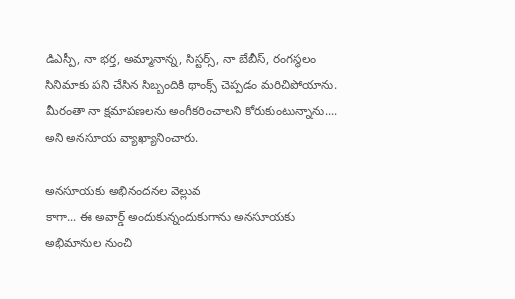డిఎస్పీ, నా భర్త, అమ్మానాన్న, సిస్టర్స్, నా బేబీస్, రంగస్థలం సినిమాకు పని చేసిన సిబ్బందికి థాంక్స్ చెప్పడం మరిచిపోయాను. మీరంతా నా క్షమాపణలను అంగీకరించాలని కోరుకుంటున్నాను.... అని అనసూయ వ్యాఖ్యానించారు.

అనసూయకు అభినందనల వెల్లువ
కాగా... ఈ అవార్డ్ అందుకున్నందుకుగాను అనసూయకు అభిమానుల నుంచి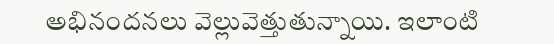అభినందనలు వెల్లువెత్తుతున్నాయి. ఇలాంటి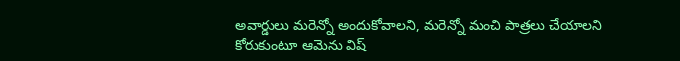అవార్డులు మరెన్నో అందుకోవాలని, మరెన్నో మంచి పాత్రలు చేయాలని కోరుకుంటూ ఆమెను విష్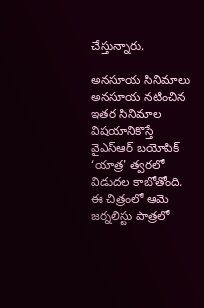చేస్తున్నారు.

అనసూయ సినిమాలు
అనసూయ నటించిన ఇతర సినిమాల విషయానికొస్తే వైఎస్ఆర్ బయోపిక్ ‘యాత్ర' త్వరలో విడుదల కాబోతోంది. ఈ చిత్రంలో ఆమె జర్నలిస్టు పాత్రలో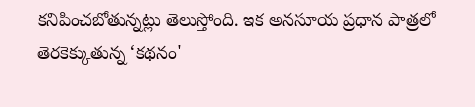కనిపించబోతున్నట్లు తెలుస్తోంది. ఇక అనసూయ ప్రధాన పాత్రలో తెరకెక్కుతున్న ‘కథనం'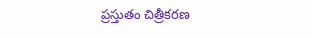ప్రస్తుతం చిత్రీకరణ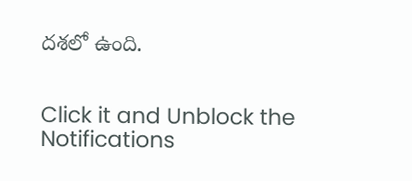దశలో ఉంది.


Click it and Unblock the Notifications